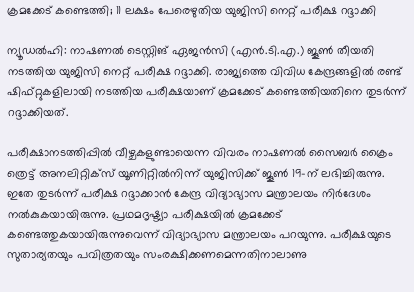ക്രമക്കേട് കണ്ടെത്തി; 11 ലക്ഷം പേരെഴുതിയ യുജിസി നെറ്റ് പരീക്ഷ റദ്ദാക്കി

ന്യൂഡല്‍ഹി: നാഷണല്‍ ടെസ്റ്റിങ് ഏജന്‍സി (എന്‍.ടി.എ.) ജൂണ്‍ തീയതി നടത്തിയ യുജിസി നെറ്റ് പരീക്ഷ റദ്ദാക്കി. രാജ്യത്തെ വിവിധ കേന്ദ്രങ്ങളില്‍ രണ്ട് ഷിഫ്റ്റുകളിലായി നടത്തിയ പരീക്ഷയാണ് ക്രമക്കേട് കണ്ടെത്തിയതിനെ തുടർന്ന് റദ്ദാക്കിയത്.

പരീക്ഷാനടത്തിപ്പില്‍ വീഴ്ചകളുണ്ടായെന്ന വിവരം നാഷണല്‍ സൈബര്‍ ക്രൈം ത്രെട്ട് അനലിറ്റിക്‌സ് യൂണിറ്റില്‍നിന്ന് യുജിസിക്ക് ജൂണ്‍ 19-ന് ലഭിച്ചിരുന്നു. ഇതേ തുടര്‍ന്ന് പരീക്ഷ റദ്ദാക്കാന്‍ കേന്ദ്ര വിദ്യാഭ്യാസ മന്ത്രാലയം നിര്‍ദേശം നല്‍കുകയായിരുന്നു. പ്രഥമദൃഷ്ട്യാ പരീക്ഷയിൽ ക്രമക്കേട് കണ്ടെത്തുകയായിരുന്നുവെന്ന് വിദ്യാഭ്യാസ മന്ത്രാലയം പറയുന്നു. പരീക്ഷയുടെ സുതാര്യതയും പവിത്രതയും സംരക്ഷിക്കണമെന്നതിനാലാണു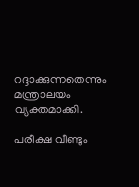റദ്ദാക്കുന്നതെന്നും മന്ത്രാലയം വ്യക്തമാക്കി.

പരീക്ഷ വീണ്ടും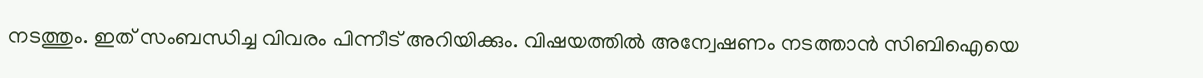നടത്തും. ഇത് സംബന്ധിച്ച വിവരം പിന്നീട് അറിയിക്കും. വിഷയത്തില്‍ അന്വേഷണം നടത്താന്‍ സിബിഐയെ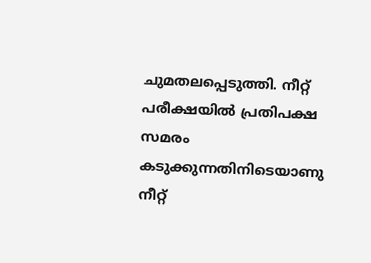ചുമതലപ്പെടുത്തി. നീറ്റ് പരീക്ഷയിൽ പ്രതിപക്ഷ സമരം കടുക്കുന്നതിനിടെയാണു നീറ്റ്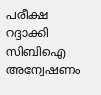പരീക്ഷ റദ്ദാക്കി സിബിഐ അന്വേഷണം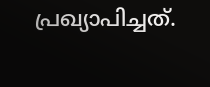പ്രഖ്യാപിച്ചത്.